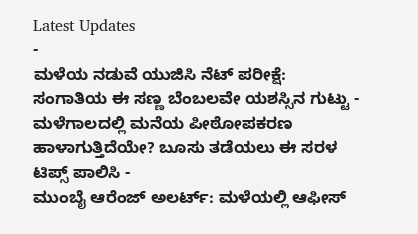Latest Updates
-
ಮಳೆಯ ನಡುವೆ ಯುಜಿಸಿ ನೆಟ್ ಪರೀಕ್ಷೆ: ಸಂಗಾತಿಯ ಈ ಸಣ್ಣ ಬೆಂಬಲವೇ ಯಶಸ್ಸಿನ ಗುಟ್ಟು -
ಮಳೆಗಾಲದಲ್ಲಿ ಮನೆಯ ಪೀಠೋಪಕರಣ ಹಾಳಾಗುತ್ತಿದೆಯೇ? ಬೂಸು ತಡೆಯಲು ಈ ಸರಳ ಟಿಪ್ಸ್ ಪಾಲಿಸಿ -
ಮುಂಬೈ ಆರೆಂಜ್ ಅಲರ್ಟ್: ಮಳೆಯಲ್ಲಿ ಆಫೀಸ್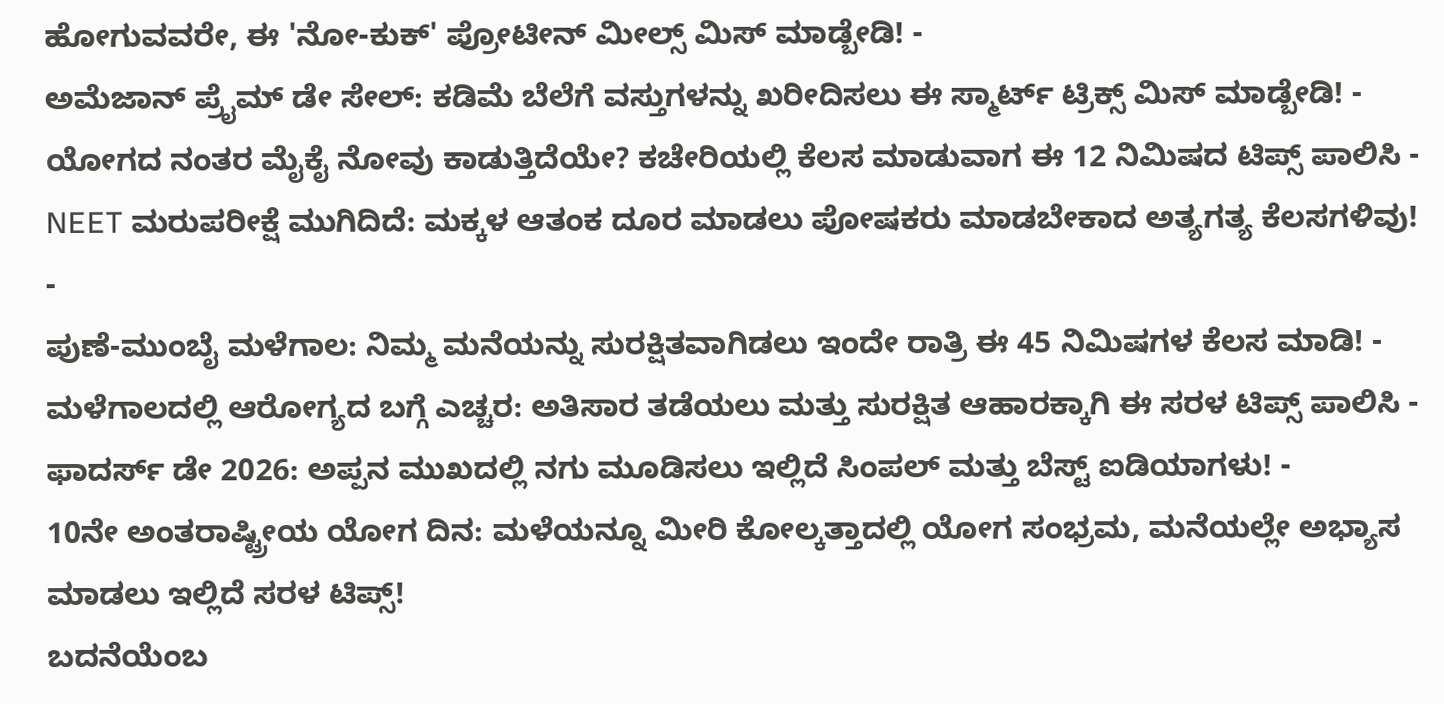ಹೋಗುವವರೇ, ಈ 'ನೋ-ಕುಕ್' ಪ್ರೋಟೀನ್ ಮೀಲ್ಸ್ ಮಿಸ್ ಮಾಡ್ಬೇಡಿ! -
ಅಮೆಜಾನ್ ಪ್ರೈಮ್ ಡೇ ಸೇಲ್: ಕಡಿಮೆ ಬೆಲೆಗೆ ವಸ್ತುಗಳನ್ನು ಖರೀದಿಸಲು ಈ ಸ್ಮಾರ್ಟ್ ಟ್ರಿಕ್ಸ್ ಮಿಸ್ ಮಾಡ್ಬೇಡಿ! -
ಯೋಗದ ನಂತರ ಮೈಕೈ ನೋವು ಕಾಡುತ್ತಿದೆಯೇ? ಕಚೇರಿಯಲ್ಲಿ ಕೆಲಸ ಮಾಡುವಾಗ ಈ 12 ನಿಮಿಷದ ಟಿಪ್ಸ್ ಪಾಲಿಸಿ -
NEET ಮರುಪರೀಕ್ಷೆ ಮುಗಿದಿದೆ: ಮಕ್ಕಳ ಆತಂಕ ದೂರ ಮಾಡಲು ಪೋಷಕರು ಮಾಡಬೇಕಾದ ಅತ್ಯಗತ್ಯ ಕೆಲಸಗಳಿವು! -
ಪುಣೆ-ಮುಂಬೈ ಮಳೆಗಾಲ: ನಿಮ್ಮ ಮನೆಯನ್ನು ಸುರಕ್ಷಿತವಾಗಿಡಲು ಇಂದೇ ರಾತ್ರಿ ಈ 45 ನಿಮಿಷಗಳ ಕೆಲಸ ಮಾಡಿ! -
ಮಳೆಗಾಲದಲ್ಲಿ ಆರೋಗ್ಯದ ಬಗ್ಗೆ ಎಚ್ಚರ: ಅತಿಸಾರ ತಡೆಯಲು ಮತ್ತು ಸುರಕ್ಷಿತ ಆಹಾರಕ್ಕಾಗಿ ಈ ಸರಳ ಟಿಪ್ಸ್ ಪಾಲಿಸಿ -
ಫಾದರ್ಸ್ ಡೇ 2026: ಅಪ್ಪನ ಮುಖದಲ್ಲಿ ನಗು ಮೂಡಿಸಲು ಇಲ್ಲಿದೆ ಸಿಂಪಲ್ ಮತ್ತು ಬೆಸ್ಟ್ ಐಡಿಯಾಗಳು! -
10ನೇ ಅಂತರಾಷ್ಟ್ರೀಯ ಯೋಗ ದಿನ: ಮಳೆಯನ್ನೂ ಮೀರಿ ಕೋಲ್ಕತ್ತಾದಲ್ಲಿ ಯೋಗ ಸಂಭ್ರಮ, ಮನೆಯಲ್ಲೇ ಅಭ್ಯಾಸ ಮಾಡಲು ಇಲ್ಲಿದೆ ಸರಳ ಟಿಪ್ಸ್!
ಬದನೆಯೆಂಬ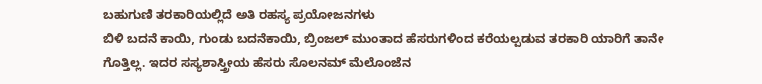ಬಹುಗುಣಿ ತರಕಾರಿಯಲ್ಲಿದೆ ಅತಿ ರಹಸ್ಯ ಪ್ರಯೋಜನಗಳು
ಬಿಳಿ ಬದನೆ ಕಾಯಿ, ಗುಂಡು ಬದನೆಕಾಯಿ, ಬ್ರಿಂಜಲ್ ಮುಂತಾದ ಹೆಸರುಗಳಿಂದ ಕರೆಯಲ್ಪಡುವ ತರಕಾರಿ ಯಾರಿಗೆ ತಾನೇ ಗೊತ್ತಿಲ್ಲ. ಇದರ ಸಸ್ಯಶಾಸ್ತ್ರೀಯ ಹೆಸರು ಸೊಲನಮ್ ಮೆಲೊಂಜೆನ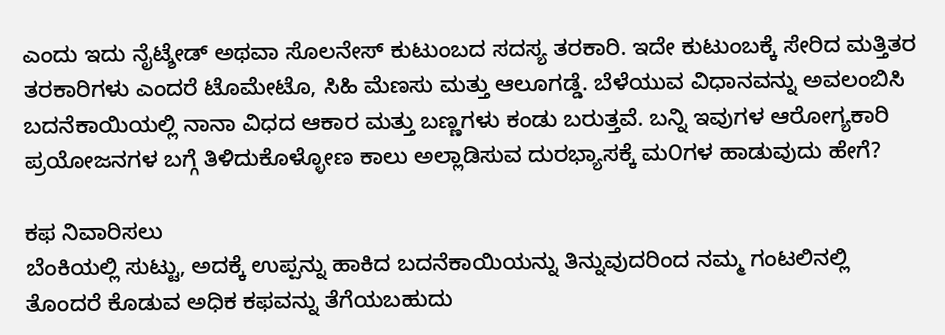ಎಂದು ಇದು ನೈಟ್ಶೇಡ್ ಅಥವಾ ಸೊಲನೇಸ್ ಕುಟುಂಬದ ಸದಸ್ಯ ತರಕಾರಿ. ಇದೇ ಕುಟುಂಬಕ್ಕೆ ಸೇರಿದ ಮತ್ತಿತರ ತರಕಾರಿಗಳು ಎಂದರೆ ಟೊಮೇಟೊ, ಸಿಹಿ ಮೆಣಸು ಮತ್ತು ಆಲೂಗಡ್ಡೆ. ಬೆಳೆಯುವ ವಿಧಾನವನ್ನು ಅವಲಂಬಿಸಿ ಬದನೆಕಾಯಿಯಲ್ಲಿ ನಾನಾ ವಿಧದ ಆಕಾರ ಮತ್ತು ಬಣ್ಣಗಳು ಕಂಡು ಬರುತ್ತವೆ. ಬನ್ನಿ ಇವುಗಳ ಆರೋಗ್ಯಕಾರಿ ಪ್ರಯೋಜನಗಳ ಬಗ್ಗೆ ತಿಳಿದುಕೊಳ್ಳೋಣ ಕಾಲು ಅಲ್ಲಾಡಿಸುವ ದುರಭ್ಯಾಸಕ್ಕೆ ಮ೦ಗಳ ಹಾಡುವುದು ಹೇಗೆ?

ಕಫ ನಿವಾರಿಸಲು
ಬೆಂಕಿಯಲ್ಲಿ ಸುಟ್ಟು, ಅದಕ್ಕೆ ಉಪ್ಪನ್ನು ಹಾಕಿದ ಬದನೆಕಾಯಿಯನ್ನು ತಿನ್ನುವುದರಿಂದ ನಮ್ಮ ಗಂಟಲಿನಲ್ಲಿ ತೊಂದರೆ ಕೊಡುವ ಅಧಿಕ ಕಫವನ್ನು ತೆಗೆಯಬಹುದು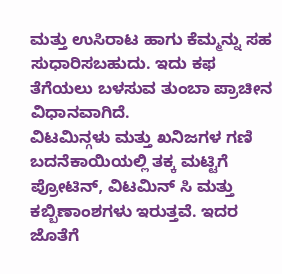ಮತ್ತು ಉಸಿರಾಟ ಹಾಗು ಕೆಮ್ಮನ್ನು ಸಹ ಸುಧಾರಿಸಬಹುದು. ಇದು ಕಫ ತೆಗೆಯಲು ಬಳಸುವ ತುಂಬಾ ಪ್ರಾಚೀನ ವಿಧಾನವಾಗಿದೆ.
ವಿಟಮಿನ್ಗಳು ಮತ್ತು ಖನಿಜಗಳ ಗಣಿ
ಬದನೆಕಾಯಿಯಲ್ಲಿ ತಕ್ಕ ಮಟ್ಟಿಗೆ ಪ್ರೋಟಿನ್, ವಿಟಮಿನ್ ಸಿ ಮತ್ತು ಕಬ್ಬಿಣಾಂಶಗಳು ಇರುತ್ತವೆ. ಇದರ ಜೊತೆಗೆ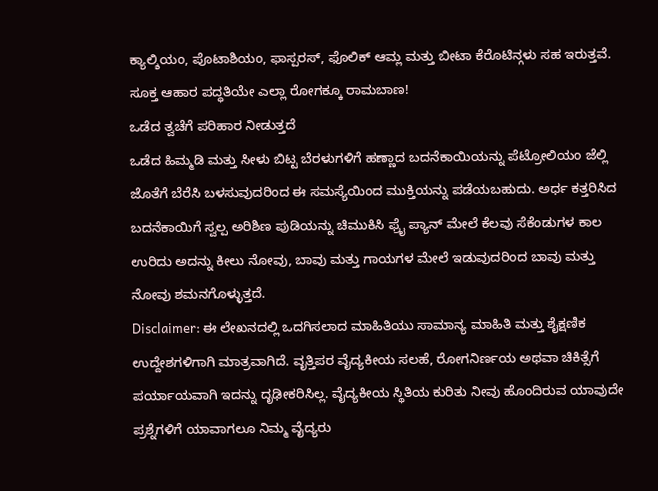ಕ್ಯಾಲ್ಶಿಯಂ, ಪೊಟಾಶಿಯಂ, ಫಾಸ್ಪರಸ್, ಫೊಲಿಕ್ ಆಮ್ಲ ಮತ್ತು ಬೀಟಾ ಕೆರೊಟಿನ್ಗಳು ಸಹ ಇರುತ್ತವೆ. ಸೂಕ್ತ ಆಹಾರ ಪದ್ಧತಿಯೇ ಎಲ್ಲಾ ರೋಗಕ್ಕೂ ರಾಮಬಾಣ!
ಒಡೆದ ತ್ವಚೆಗೆ ಪರಿಹಾರ ನೀಡುತ್ತದೆ
ಒಡೆದ ಹಿಮ್ಮಡಿ ಮತ್ತು ಸೀಳು ಬಿಟ್ಟ ಬೆರಳುಗಳಿಗೆ ಹಣ್ಣಾದ ಬದನೆಕಾಯಿಯನ್ನು ಪೆಟ್ರೋಲಿಯಂ ಜೆಲ್ಲಿ ಜೊತೆಗೆ ಬೆರೆಸಿ ಬಳಸುವುದರಿಂದ ಈ ಸಮಸ್ಯೆಯಿಂದ ಮುಕ್ತಿಯನ್ನು ಪಡೆಯಬಹುದು. ಅರ್ಧ ಕತ್ತರಿಸಿದ ಬದನೆಕಾಯಿಗೆ ಸ್ವಲ್ಪ ಅರಿಶಿಣ ಪುಡಿಯನ್ನು ಚಿಮುಕಿಸಿ ಫ್ರೈ ಪ್ಯಾನ್ ಮೇಲೆ ಕೆಲವು ಸೆಕೆಂಡುಗಳ ಕಾಲ ಉರಿದು ಅದನ್ನು ಕೀಲು ನೋವು, ಬಾವು ಮತ್ತು ಗಾಯಗಳ ಮೇಲೆ ಇಡುವುದರಿಂದ ಬಾವು ಮತ್ತು ನೋವು ಶಮನಗೊಳ್ಳುತ್ತದೆ.
Disclaimer: ಈ ಲೇಖನದಲ್ಲಿ ಒದಗಿಸಲಾದ ಮಾಹಿತಿಯು ಸಾಮಾನ್ಯ ಮಾಹಿತಿ ಮತ್ತು ಶೈಕ್ಷಣಿಕ ಉದ್ದೇಶಗಳಿಗಾಗಿ ಮಾತ್ರವಾಗಿದೆ. ವೃತ್ತಿಪರ ವೈದ್ಯಕೀಯ ಸಲಹೆ, ರೋಗನಿರ್ಣಯ ಅಥವಾ ಚಿಕಿತ್ಸೆಗೆ ಪರ್ಯಾಯವಾಗಿ ಇದನ್ನು ದೃಢೀಕರಿಸಿಲ್ಲ. ವೈದ್ಯಕೀಯ ಸ್ಥಿತಿಯ ಕುರಿತು ನೀವು ಹೊಂದಿರುವ ಯಾವುದೇ ಪ್ರಶ್ನೆಗಳಿಗೆ ಯಾವಾಗಲೂ ನಿಮ್ಮ ವೈದ್ಯರು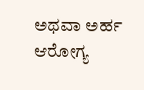ಅಥವಾ ಅರ್ಹ ಆರೋಗ್ಯ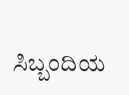ಸಿಬ್ಬಂದಿಯ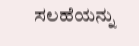ಸಲಹೆಯನ್ನು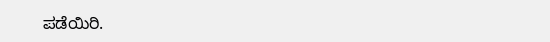ಪಡೆಯಿರಿ.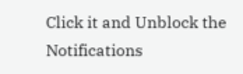Click it and Unblock the Notifications